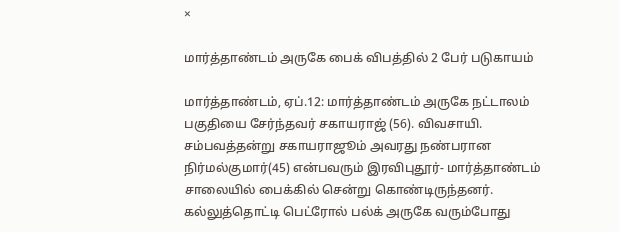×

மார்த்தாண்டம் அருகே பைக் விபத்தில் 2 பேர் படுகாயம்

மார்த்தாண்டம், ஏப்.12: மார்த்தாண்டம் அருகே நட்டாலம் பகுதியை சேர்ந்தவர் சகாயராஜ் (56). விவசாயி. சம்பவத்தன்று சகாயராஜூம் அவரது நண்பரான நிர்மல்குமார்(45) என்பவரும் இரவிபுதூர்- மார்த்தாண்டம் சாலையில் பைக்கில் சென்று கொண்டிருந்தனர். கல்லுத்தொட்டி பெட்ரோல் பல்க் அருகே வரும்போது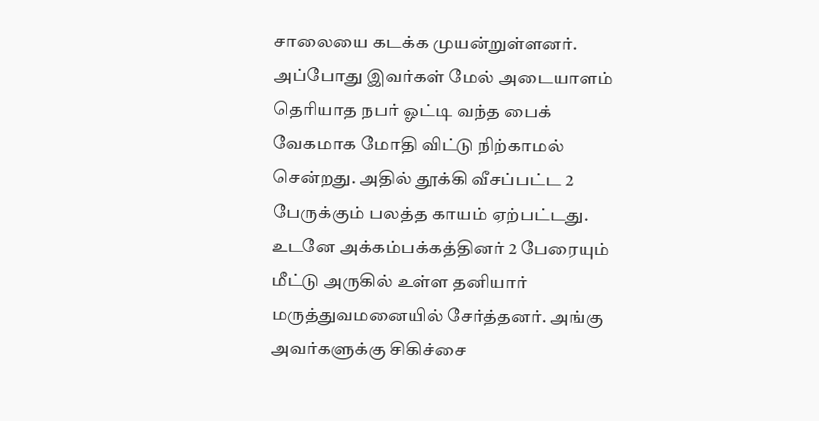சாலையை கடக்க முயன்றுள்ளனர். அப்போது இவர்கள் மேல் அடையாளம் தெரியாத நபர் ஓட்டி வந்த பைக் வேகமாக மோதி விட்டு நிற்காமல் சென்றது. அதில் தூக்கி வீசப்பட்ட 2 பேருக்கும் பலத்த காயம் ஏற்பட்டது. உடனே அக்கம்பக்கத்தினர் 2 பேரையும் மீட்டு அருகில் உள்ள தனியார் மருத்துவமனையில் சேர்த்தனர். அங்கு அவர்களுக்கு சிகிச்சை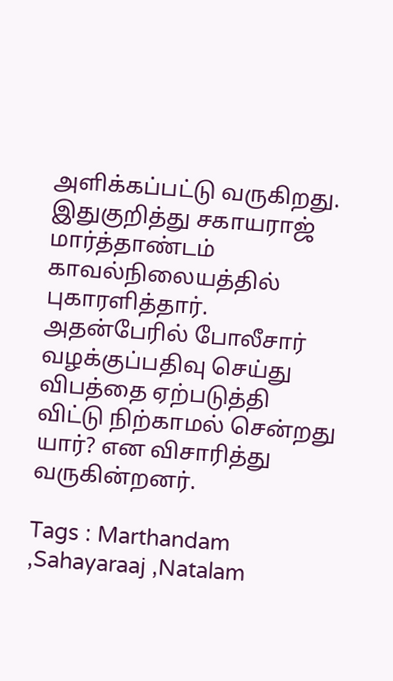அளிக்கப்பட்டு வருகிறது. இதுகுறித்து சகாயராஜ் மார்த்தாண்டம் காவல்நிலையத்தில் புகாரளித்தார். அதன்பேரில் போலீசார் வழக்குப்பதிவு செய்து விபத்தை ஏற்படுத்தி விட்டு நிற்காமல் சென்றது யார்? என விசாரித்து வருகின்றனர்.

Tags : Marthandam ,Sahayaraaj ,Natalam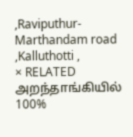,Raviputhur-Marthandam road ,Kalluthotti ,
× RELATED அறந்தாங்கியில் 100%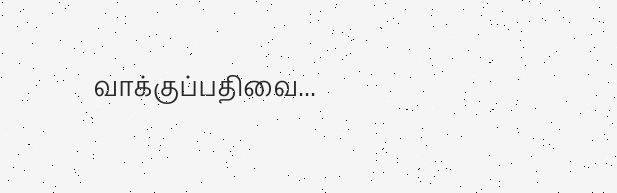வாக்குப்பதிவை...